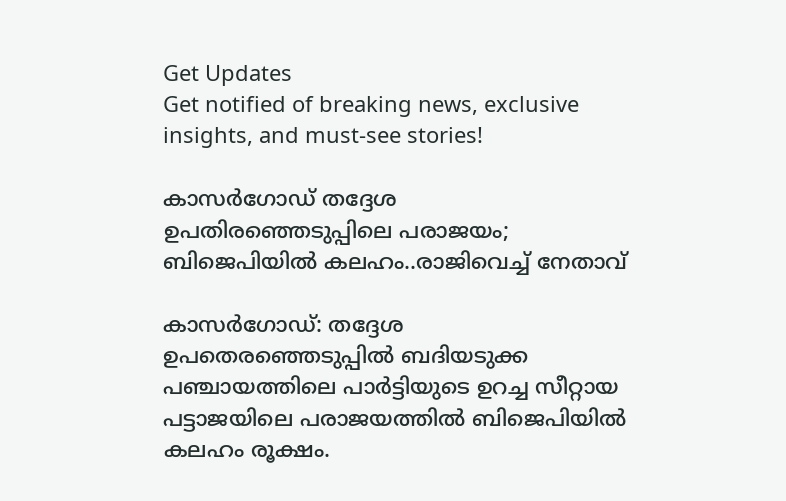Get Updates
Get notified of breaking news, exclusive insights, and must-see stories!

കാസർഗോഡ് തദ്ദേശ ഉപതിരഞ്ഞെടുപ്പിലെ പരാജയം; ബിജെപിയിൽ കലഹം..രാജിവെച്ച് നേതാവ്

കാസർഗോഡ്: തദ്ദേശ ഉപതെരഞ്ഞെടുപ്പില്‍ ബദിയടുക്ക പഞ്ചായത്തിലെ പാർട്ടിയുടെ ഉറച്ച സീറ്റായ പട്ടാജയിലെ പരാജയത്തിൽ ബിജെപിയിൽ കലഹം രൂക്ഷം.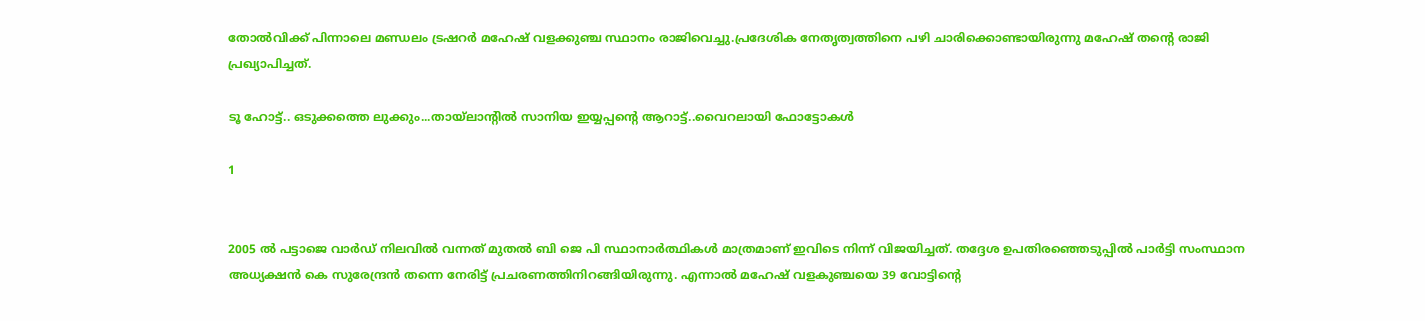തോൽവിക്ക് പിന്നാലെ മണ്ഡലം ട്രഷറർ മഹേഷ് വളക്കുഞ്ച സ്ഥാനം രാജിവെച്ചു.പ്രദേശിക നേതൃത്വത്തിനെ പഴി ചാരിക്കൊണ്ടായിരുന്നു മഹേഷ് തന്റെ രാജി പ്രഖ്യാപിച്ചത്.

ടൂ ഹോട്ട്.. ഒടുക്കത്തെ ലുക്കും...തായ്ലാന്റിൽ സാനിയ ഇയ്യപ്പന്റെ ആറാട്ട്..വൈറലായി ഫോട്ടോകൾ

1


2005 ൽ പട്ടാജെ വാർഡ് നിലവിൽ വന്നത് മുതൽ ബി ജെ പി സ്ഥാനാർത്ഥികൾ മാത്രമാണ് ഇവിടെ നിന്ന് വിജയിച്ചത്. തദ്ദേശ ഉപതിരഞ്ഞെടുപ്പിൽ പാർട്ടി സംസ്ഥാന അധ്യക്ഷൻ കെ സുരേന്ദ്രൻ തന്നെ നേരിട്ട് പ്രചരണത്തിനിറങ്ങിയിരുന്നു. എന്നാൽ മഹേഷ് വളകുഞ്ചയെ 39 വോട്ടിന്റെ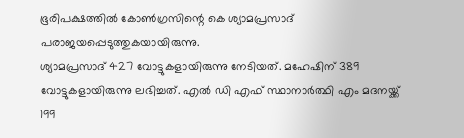ഭൂരിപക്ഷത്തിൽ കോൺഗ്രസിന്റെ കെ ശ്യാമപ്രസാദ് പരാജയപ്പെടുത്തുകയായിരുന്നു.
ശ്യാമപ്രസാദ് 427 വോട്ടുകളായിരുന്നു നേടിയത്. മഹേഷിന് 389 വോട്ടുകളായിരുന്നു ലഭിച്ചത്. എൽ ഡി എഫ് സ്ഥാനാർത്ഥി എം മദനയ്ക്ക് 199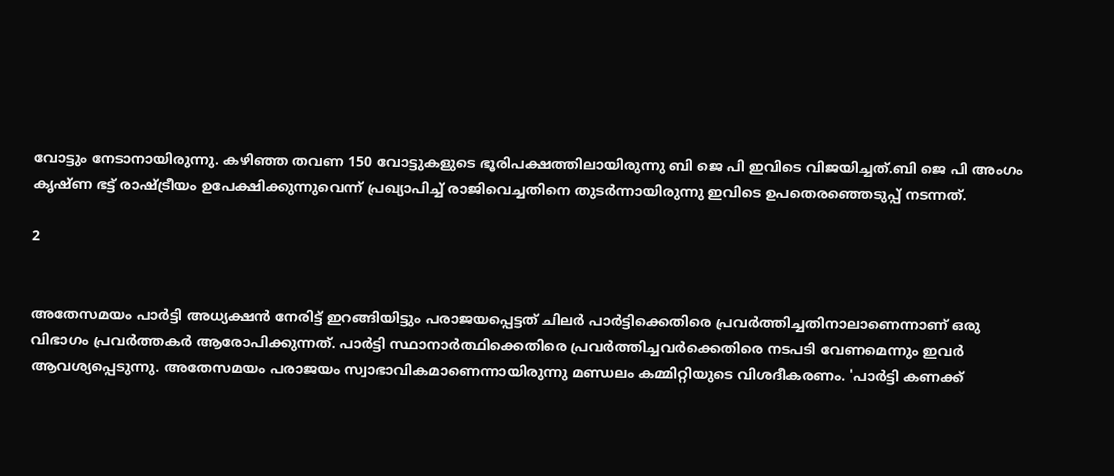വോട്ടും നേടാനായിരുന്നു. കഴിഞ്ഞ തവണ 150 വോട്ടുകളുടെ ഭൂരിപക്ഷത്തിലായിരുന്നു ബി ജെ പി ഇവിടെ വിജയിച്ചത്.ബി ജെ പി അംഗം കൃഷ്ണ ഭട്ട് രാഷ്ട്രീയം ഉപേക്ഷിക്കുന്നുവെന്ന് പ്രഖ്യാപിച്ച് രാജിവെച്ചതിനെ തുടര്‍ന്നായിരുന്നു ഇവിടെ ഉപതെരഞ്ഞെടുപ്പ് നടന്നത്.

2


അതേസമയം പാർട്ടി അധ്യക്ഷൻ നേരിട്ട് ഇറങ്ങിയിട്ടും പരാജയപ്പെട്ടത് ചിലര്‍ പാര്‍ട്ടിക്കെതിരെ പ്രവര്‍ത്തിച്ചതിനാലാണെന്നാണ് ഒരു വിഭാഗം പ്രവര്‍ത്തകര്‍ ആരോപിക്കുന്നത്. പാര്‍ട്ടി സ്ഥാനാര്‍ത്ഥിക്കെതിരെ പ്രവര്‍ത്തിച്ചവര്‍ക്കെതിരെ നടപടി വേണമെന്നും ഇവര്‍ ആവശ്യപ്പെടുന്നു. അതേസമയം പരാജയം സ്വാഭാവികമാണെന്നായിരുന്നു മണ്ഡലം കമ്മിറ്റിയുടെ വിശദീകരണം. 'പാർട്ടി കണക്ക്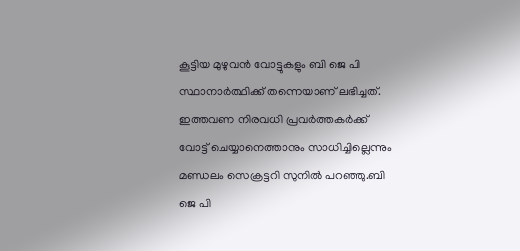കൂട്ടിയ മുഴുവൻ വോട്ടുകളും ബി ജെ പി സ്ഥാനാർത്ഥിക്ക് തന്നെയാണ് ലഭിച്ചത്. ഇത്തവണ നിരവധി പ്രവർത്തകർക്ക് വോട്ട് ചെയ്യാനെത്താനും സാധിച്ചില്ലെന്നും മണ്ഡലം സെക്രട്ടറി സുനില്‍ പറഞ്ഞു.ബി ജെ പി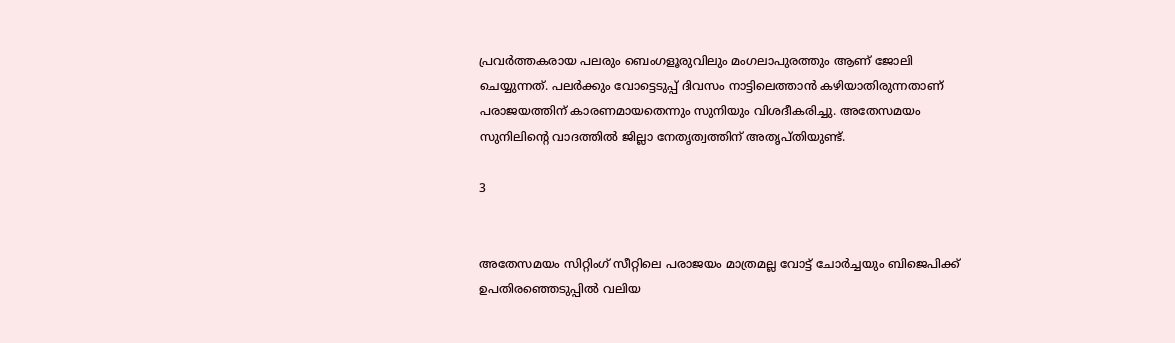പ്രവർത്തകരായ പലരും ബെംഗളൂരുവിലും മംഗലാപുരത്തും ആണ് ജോലി ചെയ്യുന്നത്. പലർക്കും വോട്ടെടുപ്പ് ദിവസം നാട്ടിലെത്താൻ കഴിയാതിരുന്നതാണ് പരാജയത്തിന് കാരണമായതെന്നും സുനിയും വിശദീകരിച്ചു. അതേസമയം സുനിലിന്റെ വാദത്തില്‍ ജില്ലാ നേതൃത്വത്തിന് അതൃപ്തിയുണ്ട്.

3


അതേസമയം സിറ്റിംഗ് സീറ്റിലെ പരാജയം മാത്രമല്ല വോട്ട് ചോർച്ചയും ബിജെപിക്ക് ഉപതിരഞ്ഞെടുപ്പിൽ വലിയ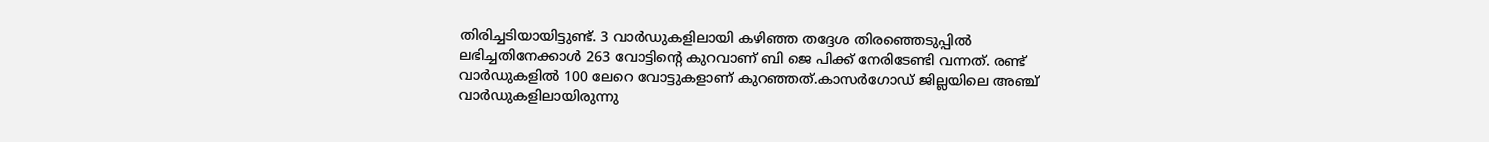തിരിച്ചടിയായിട്ടുണ്ട്. 3 വാർഡുകളിലായി കഴിഞ്ഞ തദ്ദേശ തിരഞ്ഞെടുപ്പിൽ ലഭിച്ചതിനേക്കാൾ 263 വോട്ടിന്റെ കുറവാണ് ബി ജെ പിക്ക് നേരിടേണ്ടി വന്നത്. രണ്ട് വാർ‍ഡുകളിൽ 100 ലേറെ വോട്ടുകളാണ് കുറഞ്ഞത്.കാസർഗോഡ് ജില്ലയിലെ അഞ്ച് വാർഡുകളിലായിരുന്നു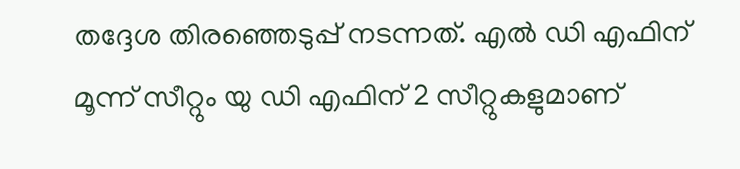തദ്ദേശ തിരഞ്ഞെടുപ്പ് നടന്നത്. എൽ ഡി എഫിന് മൂന്ന് സീറ്റും യു ഡി എഫിന് 2 സീറ്റുകളുമാണ്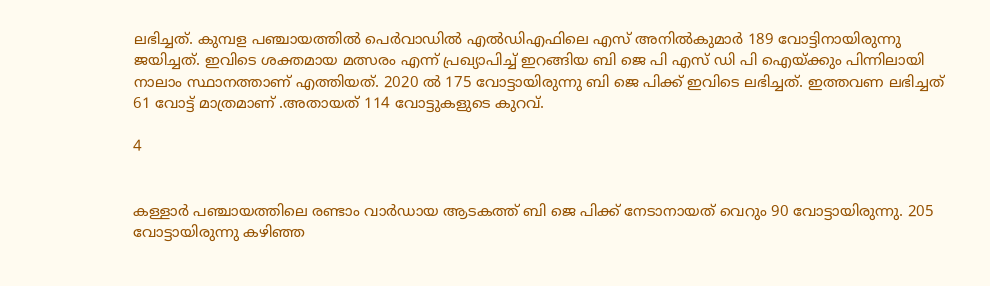ലഭിച്ചത്. കുമ്പള പഞ്ചായത്തില്‍ പെര്‍വാഡില്‍ എല്‍ഡിഎഫിലെ എസ് അനില്‍കുമാര്‍ 189 വോട്ടിനായിരുന്നു ജയിച്ചത്. ഇവിടെ ശക്തമായ മത്സരം എന്ന് പ്രഖ്യാപിച്ച് ഇറങ്ങിയ ബി ജെ പി എസ് ഡി പി ഐയ്ക്കും പിന്നിലായി നാലാം സ്ഥാനത്താണ് എത്തിയത്. 2020 ൽ 175 വോട്ടായിരുന്നു ബി ജെ പിക്ക് ഇവിടെ ലഭിച്ചത്. ഇത്തവണ ലഭിച്ചത് 61 വോട്ട് മാത്രമാണ് .അതായത് 114 വോട്ടുകളുടെ കുറവ്.

4


കള്ളാര്‍ പഞ്ചായത്തിലെ രണ്ടാം വാ‍‍‍ർഡായ ആടകത്ത് ബി ജെ പിക്ക് നേടാനായത് വെറും 90 വോട്ടായിരുന്നു. 205 വോട്ടായിരുന്നു കഴിഞ്ഞ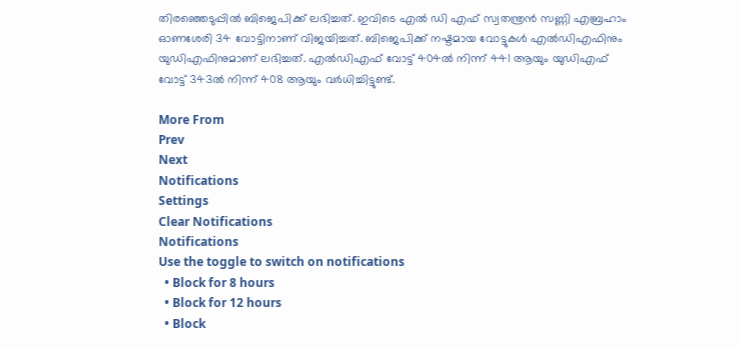തിരഞ്ഞെടുപ്പിൽ ബിജെപിക്ക് ലഭിച്ചത്. ഇവിടെ എൽ ഡി എഫ് സ്വതന്ത്രന്‍ സണ്ണി എബ്രഹാം ഓണശേരി 34 വോട്ടിനാണ് വിജയിച്ചത്. ബിജെപിക്ക് നഷ്ടമായ വോട്ടുകൾ എൽഡിഎഫിനും യുഡിഎഫിനുമാണ് ലഭിച്ചത്. എൽഡിഎഫ് വോട്ട് 404ൽ നിന്ന് 441 ആയും യുഡിഎഫ് വോട്ട് 343ൽ നിന്ന് 408 ആയും വർധിച്ചിട്ടുണ്ട്.

More From
Prev
Next
Notifications
Settings
Clear Notifications
Notifications
Use the toggle to switch on notifications
  • Block for 8 hours
  • Block for 12 hours
  • Block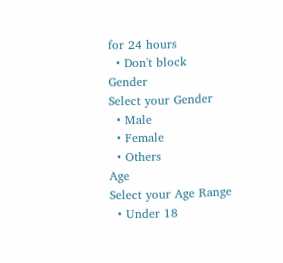for 24 hours
  • Don't block
Gender
Select your Gender
  • Male
  • Female
  • Others
Age
Select your Age Range
  • Under 18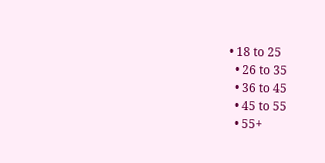• 18 to 25
  • 26 to 35
  • 36 to 45
  • 45 to 55
  • 55+